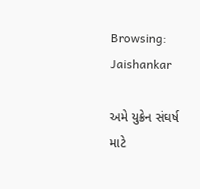Browsing: Jaishankar

અમે યુક્રેન સંઘર્ષ માટે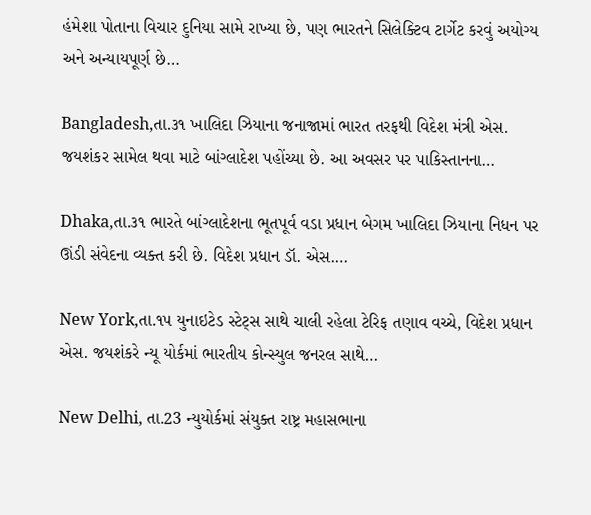હંમેશા પોતાના વિચાર દુનિયા સામે રાખ્યા છે, પણ ભારતને સિલેક્ટિવ ટાર્ગેટ કરવું અયોગ્ય અને અન્યાયપૂર્ણ છે…

Bangladesh,તા.૩૧ ખાલિદા ઝિયાના જનાજામાં ભારત તરફથી વિદેશ મંત્રી એસ. જયશંકર સામેલ થવા માટે બાંગ્લાદેશ પહોંચ્યા છે. આ અવસર પર પાકિસ્તાનના…

Dhaka,તા.૩૧ ભારતે બાંગ્લાદેશના ભૂતપૂર્વ વડા પ્રધાન બેગમ ખાલિદા ઝિયાના નિધન પર ઊંડી સંવેદના વ્યક્ત કરી છે. વિદેશ પ્રધાન ડૉ. એસ.…

New York,તા.૧૫ યુનાઇટેડ સ્ટેટ્‌સ સાથે ચાલી રહેલા ટેરિફ તણાવ વચ્ચે, વિદેશ પ્રધાન એસ. જયશંકરે ન્યૂ યોર્કમાં ભારતીય કોન્સ્યુલ જનરલ સાથે…

New Delhi, તા.23 ન્યુયોર્કમાં સંયુક્ત રાષ્ટ્ર મહાસભાના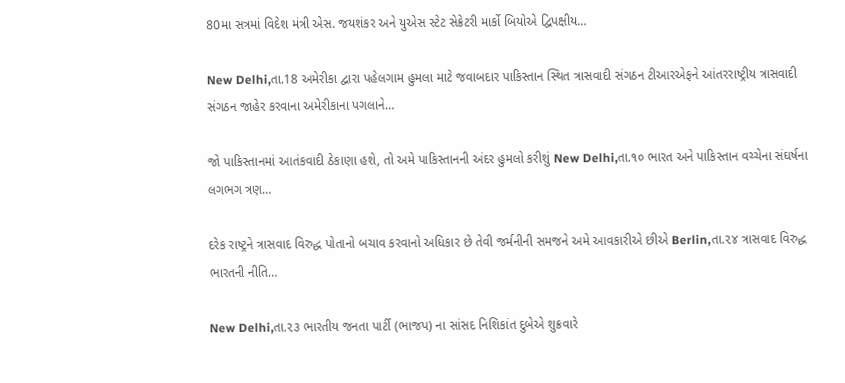80મા સત્રમાં વિદેશ મંત્રી એસ. જયશંકર અને યુએસ સ્ટેટ સેક્રેટરી માર્કો બિયોએ દ્વિપક્ષીય…

New Delhi,તા.18 અમેરીકા દ્વારા પહેલગામ હુમલા માટે જવાબદાર પાકિસ્તાન સ્થિત ત્રાસવાદી સંગઠન ટીઆરએફને આંતરરાષ્ટ્રીય ત્રાસવાદી સંગઠન જાહેર કરવાના અમેરીકાના પગલાને…

જો પાકિસ્તાનમાં આતંકવાદી ઠેકાણા હશે, તો અમે પાકિસ્તાનની અંદર હુમલો કરીશું New Delhi,તા.૧૦ ભારત અને પાકિસ્તાન વચ્ચેના સંઘર્ષના લગભગ ત્રણ…

દરેક રાષ્ટ્રને ત્રાસવાદ વિરુદ્ધ પોતાનો બચાવ કરવાનો અધિકાર છે તેવી જર્મનીની સમજને અમે આવકારીએ છીએ Berlin,તા.૨૪ ત્રાસવાદ વિરુદ્ધ ભારતની નીતિ…

New Delhi,તા.૨૩ ભારતીય જનતા પાર્ટી (ભાજપ) ના સાંસદ નિશિકાંત દુબેએ શુક્રવારે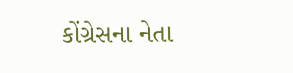કોંગ્રેસના નેતા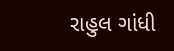રાહુલ ગાંધી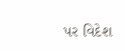પર વિદેશ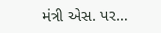મંત્રી એસ. પર…